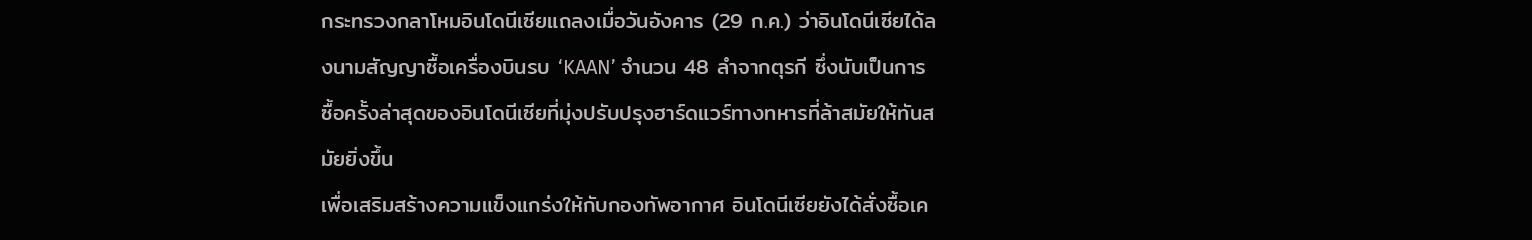กระทรวงกลาโหมอินโดนีเซียแถลงเมื่อวันอังคาร (29 ก.ค.) ว่าอินโดนีเซียได้ลงนามสัญญาซื้อเครื่องบินรบ ‘KAAN’ จำนวน 48 ลำจากตุรกี ซึ่งนับเป็นการซื้อครั้งล่าสุดของอินโดนีเซียที่มุ่งปรับปรุงฮาร์ดแวร์ทางทหารที่ล้าสมัยให้ทันสมัยยิ่งขึ้น
เพื่อเสริมสร้างความแข็งแกร่งให้กับกองทัพอากาศ อินโดนีเซียยังได้สั่งซื้อเค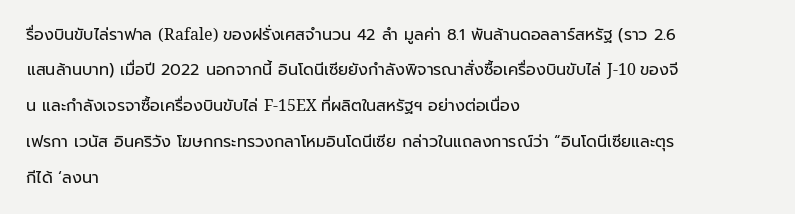รื่องบินขับไล่ราฟาล (Rafale) ของฝรั่งเศสจำนวน 42 ลำ มูลค่า 8.1 พันล้านดอลลาร์สหรัฐ (ราว 2.6 แสนล้านบาท) เมื่อปี 2022 นอกจากนี้ อินโดนีเซียยังกำลังพิจารณาสั่งซื้อเครื่องบินขับไล่ J-10 ของจีน และกำลังเจรจาซื้อเครื่องบินขับไล่ F-15EX ที่ผลิตในสหรัฐฯ อย่างต่อเนื่อง
เฟรกา เวนัส อินคริวัง โฆษกกระทรวงกลาโหมอินโดนีเซีย กล่าวในแถลงการณ์ว่า “อินโดนีเซียและตุรกีได้ ‘ลงนา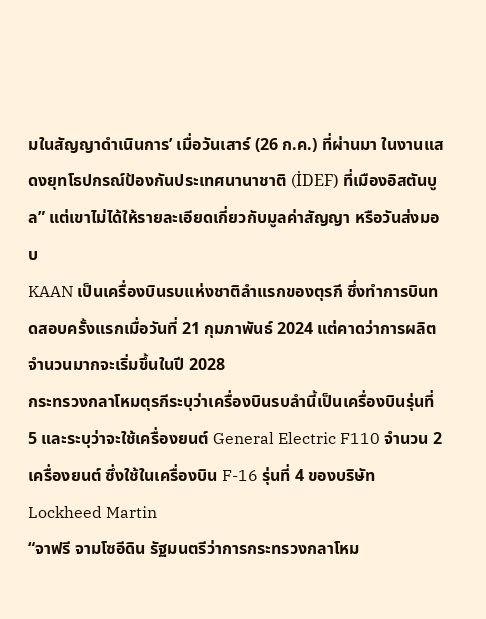มในสัญญาดำเนินการ’ เมื่อวันเสาร์ (26 ก.ค.) ที่ผ่านมา ในงานแสดงยุทโธปกรณ์ป้องกันประเทศนานาชาติ (İDEF) ที่เมืองอิสตันบูล” แต่เขาไม่ได้ให้รายละเอียดเกี่ยวกับมูลค่าสัญญา หรือวันส่งมอบ
KAAN เป็นเครื่องบินรบแห่งชาติลำแรกของตุรกี ซึ่งทำการบินทดสอบครั้งแรกเมื่อวันที่ 21 กุมภาพันธ์ 2024 แต่คาดว่าการผลิตจำนวนมากจะเริ่มขึ้นในปี 2028
กระทรวงกลาโหมตุรกีระบุว่าเครื่องบินรบลำนี้เป็นเครื่องบินรุ่นที่ 5 และระบุว่าจะใช้เครื่องยนต์ General Electric F110 จำนวน 2 เครื่องยนต์ ซึ่งใช้ในเครื่องบิน F-16 รุ่นที่ 4 ของบริษัท Lockheed Martin
“จาฟรี จามโซอีดิน รัฐมนตรีว่าการกระทรวงกลาโหม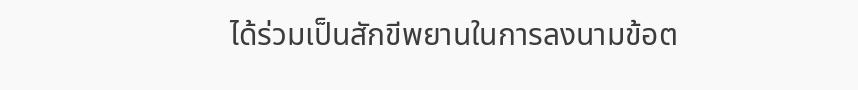ได้ร่วมเป็นสักขีพยานในการลงนามข้อต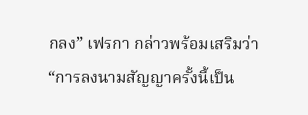กลง” เฟรกา กล่าวพร้อมเสริมว่า “การลงนามสัญญาครั้งนี้เป็น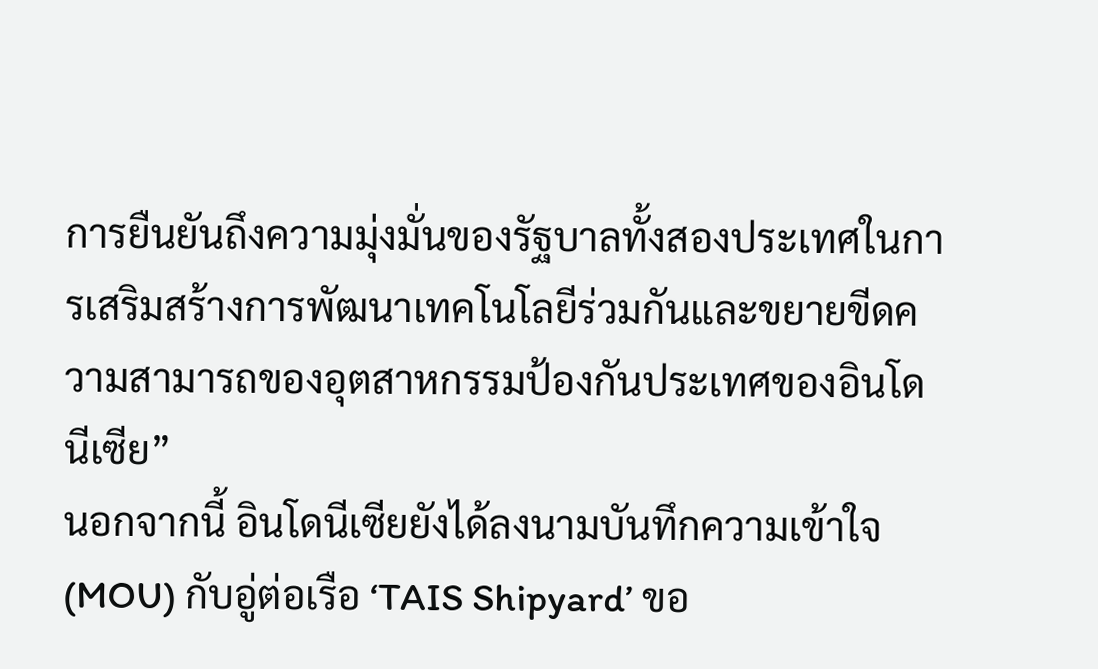การยืนยันถึงความมุ่งมั่นของรัฐบาลทั้งสองประเทศในการเสริมสร้างการพัฒนาเทคโนโลยีร่วมกันและขยายขีดความสามารถของอุตสาหกรรมป้องกันประเทศของอินโดนีเซีย”
นอกจากนี้ อินโดนีเซียยังได้ลงนามบันทึกความเข้าใจ (MOU) กับอู่ต่อเรือ ‘TAIS Shipyard’ ขอ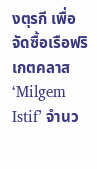งตุรกี เพื่อจัดซื้อเรือฟริเกตคลาส ‘Milgem Istif’ จำนว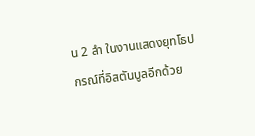น 2 ลำ ในงานแสดงยุทโธปกรณ์ที่อิสตันบูลอีกด้วย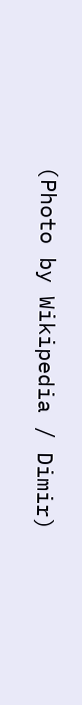(Photo by Wikipedia / Dimir)